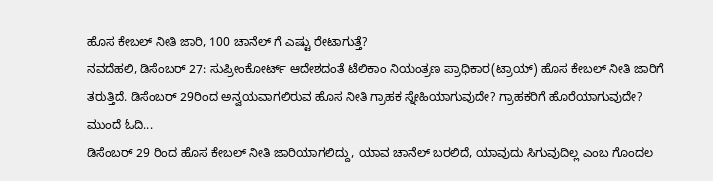ಹೊಸ ಕೇಬಲ್ ನೀತಿ ಜಾರಿ, 100 ಚಾನೆಲ್ ಗೆ ಎಷ್ಟು ರೇಟಾಗುತ್ತೆ?
ನವದೆಹಲಿ, ಡಿಸೆಂಬರ್ 27: ಸುಪ್ರೀಂಕೋರ್ಟ್ ಆದೇಶದಂತೆ ಟೆಲಿಕಾಂ ನಿಯಂತ್ರಣ ಪ್ರಾಧಿಕಾರ(ಟ್ರಾಯ್) ಹೊಸ ಕೇಬಲ್ ನೀತಿ ಜಾರಿಗೆ ತರುತ್ತಿದೆ. ಡಿಸೆಂಬರ್ 29ರಿಂದ ಅನ್ವಯವಾಗಲಿರುವ ಹೊಸ ನೀತಿ ಗ್ರಾಹಕ ಸ್ನೇಹಿಯಾಗುವುದೇ? ಗ್ರಾಹಕರಿಗೆ ಹೊರೆಯಾಗುವುದೇ? ಮುಂದೆ ಓದಿ...
ಡಿಸೆಂಬರ್ 29 ರಿಂದ ಹೊಸ ಕೇಬಲ್ ನೀತಿ ಜಾರಿಯಾಗಲಿದ್ದು, ಯಾವ ಚಾನೆಲ್ ಬರಲಿದೆ, ಯಾವುದು ಸಿಗುವುದಿಲ್ಲ ಎಂಬ ಗೊಂದಲ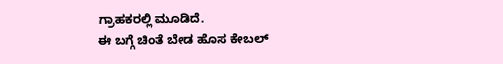ಗ್ರಾಹಕರಲ್ಲಿ ಮೂಡಿದೆ.
ಈ ಬಗ್ಗೆ ಚಿಂತೆ ಬೇಡ ಹೊಸ ಕೇಬಲ್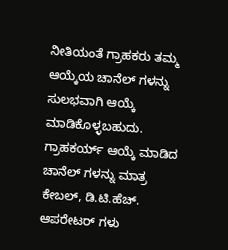ನೀತಿಯಂತೆ ಗ್ರಾಹಕರು ತಮ್ಮ ಆಯ್ಕೆಯ ಚಾನೆಲ್ ಗಳನ್ನು ಸುಲಭವಾಗಿ ಆಯ್ಕೆ ಮಾಡಿಕೊಳ್ಳಬಹುದು. ಗ್ರಾಹಕರ್ಯ್ ಆಯ್ಕೆ ಮಾಡಿದ ಚಾನೆಲ್ ಗಳನ್ನು ಮಾತ್ರ ಕೇಬಲ್, ಡಿ.ಟಿ.ಹೆಚ್. ಆಪರೇಟರ್ ಗಳು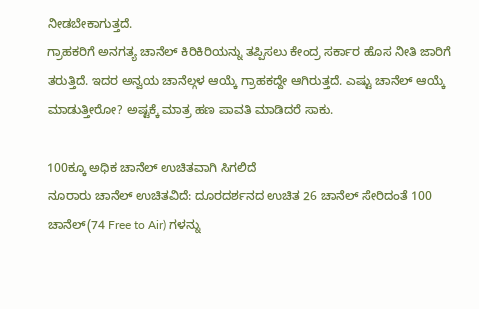ನೀಡಬೇಕಾಗುತ್ತದೆ.
ಗ್ರಾಹಕರಿಗೆ ಅನಗತ್ಯ ಚಾನೆಲ್ ಕಿರಿಕಿರಿಯನ್ನು ತಪ್ಪಿಸಲು ಕೇಂದ್ರ ಸರ್ಕಾರ ಹೊಸ ನೀತಿ ಜಾರಿಗೆ ತರುತ್ತಿದೆ. ಇದರ ಅನ್ವಯ ಚಾನೆಲ್ಗಳ ಆಯ್ಕೆ ಗ್ರಾಹಕದ್ದೇ ಆಗಿರುತ್ತದೆ. ಎಷ್ಟು ಚಾನೆಲ್ ಆಯ್ಕೆ ಮಾಡುತ್ತೀರೋ? ಅಷ್ಟಕ್ಕೆ ಮಾತ್ರ ಹಣ ಪಾವತಿ ಮಾಡಿದರೆ ಸಾಕು.

100ಕ್ಕೂ ಅಧಿಕ ಚಾನೆಲ್ ಉಚಿತವಾಗಿ ಸಿಗಲಿದೆ
ನೂರಾರು ಚಾನೆಲ್ ಉಚಿತವಿದೆ: ದೂರದರ್ಶನದ ಉಚಿತ 26 ಚಾನೆಲ್ ಸೇರಿದಂತೆ 100 ಚಾನೆಲ್(74 Free to Air) ಗಳನ್ನು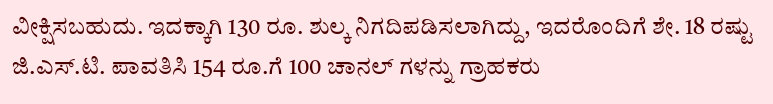ವೀಕ್ಷಿಸಬಹುದು. ಇದಕ್ಕಾಗಿ 130 ರೂ. ಶುಲ್ಕ ನಿಗದಿಪಡಿಸಲಾಗಿದ್ದು, ಇದರೊಂದಿಗೆ ಶೇ. 18 ರಷ್ಟು ಜಿ.ಎಸ್.ಟಿ. ಪಾವತಿಸಿ 154 ರೂ.ಗೆ 100 ಚಾನಲ್ ಗಳನ್ನು ಗ್ರಾಹಕರು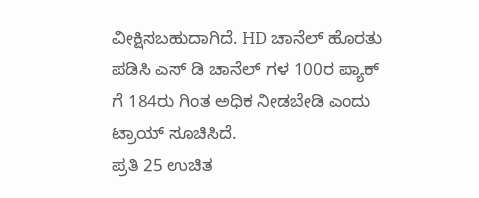ವೀಕ್ಷಿಸಬಹುದಾಗಿದೆ. HD ಚಾನೆಲ್ ಹೊರತು ಪಡಿಸಿ ಎಸ್ ಡಿ ಚಾನೆಲ್ ಗಳ 100ರ ಪ್ಯಾಕ್ ಗೆ 184ರು ಗಿಂತ ಅಧಿಕ ನೀಡಬೇಡಿ ಎಂದು ಟ್ರಾಯ್ ಸೂಚಿಸಿದೆ.
ಪ್ರತಿ 25 ಉಚಿತ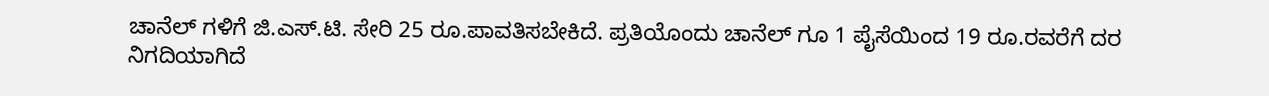ಚಾನೆಲ್ ಗಳಿಗೆ ಜಿ.ಎಸ್.ಟಿ. ಸೇರಿ 25 ರೂ.ಪಾವತಿಸಬೇಕಿದೆ. ಪ್ರತಿಯೊಂದು ಚಾನೆಲ್ ಗೂ 1 ಪೈಸೆಯಿಂದ 19 ರೂ.ರವರೆಗೆ ದರ ನಿಗದಿಯಾಗಿದೆ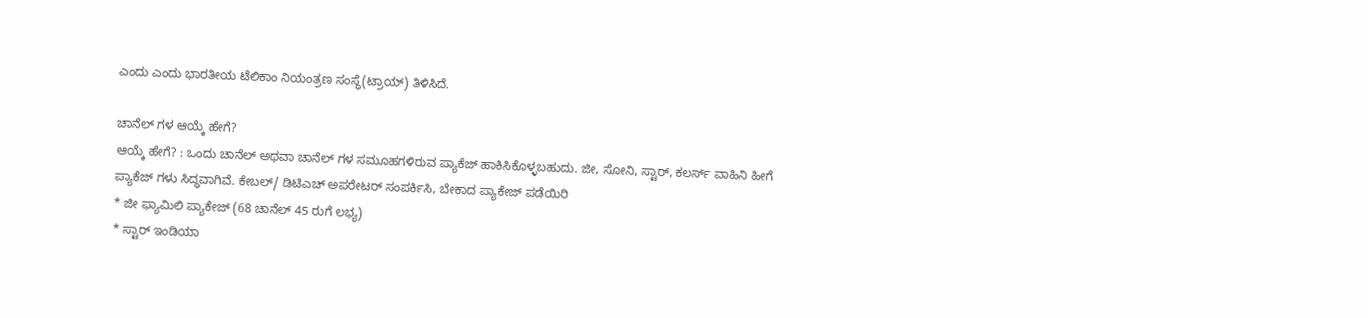ಎಂದು ಎಂದು ಭಾರತೀಯ ಟೆಲಿಕಾಂ ನಿಯಂತ್ರಣ ಸಂಸ್ಥೆ(ಟ್ರಾಯ್) ತಿಳಿಸಿದೆ.

ಚಾನೆಲ್ ಗಳ ಆಯ್ಕೆ ಹೇಗೆ?
ಆಯ್ಕೆ ಹೇಗೆ? : ಒಂದು ಚಾನೆಲ್ ಅಥವಾ ಚಾನೆಲ್ ಗಳ ಸಮೂಹಗಳಿರುವ ಪ್ಯಾಕೆಜ್ ಹಾಕಿಸಿಕೊಳ್ಳಬಹುದು. ಜೀ, ಸೋನಿ, ಸ್ಟಾರ್, ಕಲರ್ಸ್ ವಾಹಿನಿ ಹೀಗೆ ಪ್ಯಾಕೆಜ್ ಗಳು ಸಿದ್ಧವಾಗಿವೆ. ಕೇಬಲ್/ ಡಿಟಿಎಚ್ ಅಪರೇಟರ್ ಸಂಪರ್ಕಿಸಿ, ಬೇಕಾದ ಪ್ಯಾಕೇಜ್ ಪಡೆಯಿರಿ
* ಜೀ ಫ್ಯಾಮಿಲಿ ಪ್ಯಾಕೇಜ್ (68 ಚಾನೆಲ್ 45 ರುಗೆ ಲಭ್ಯ)
* ಸ್ಟಾರ್ ಇಂಡಿಯಾ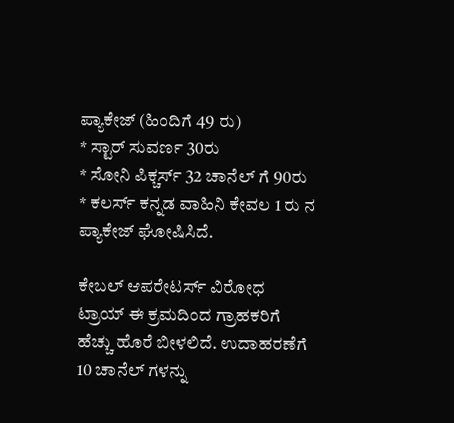ಪ್ಯಾಕೇಜ್ (ಹಿಂದಿಗೆ 49 ರು)
* ಸ್ಟಾರ್ ಸುವರ್ಣ 30ರು
* ಸೋನಿ ಪಿಕ್ಚರ್ಸ್ 32 ಚಾನೆಲ್ ಗೆ 90ರು
* ಕಲರ್ಸ್ ಕನ್ನಡ ವಾಹಿನಿ ಕೇವಲ 1 ರು ನ ಪ್ಯಾಕೇಜ್ ಘೋಷಿಸಿದೆ.

ಕೇಬಲ್ ಆಪರೇಟರ್ಸ್ ವಿರೋಧ
ಟ್ರಾಯ್ ಈ ಕ್ರಮದಿಂದ ಗ್ರಾಹಕರಿಗೆ ಹೆಚ್ಚು ಹೊರೆ ಬೀಳಲಿದೆ. ಉದಾಹರಣೆಗೆ 10 ಚಾನೆಲ್ ಗಳನ್ನು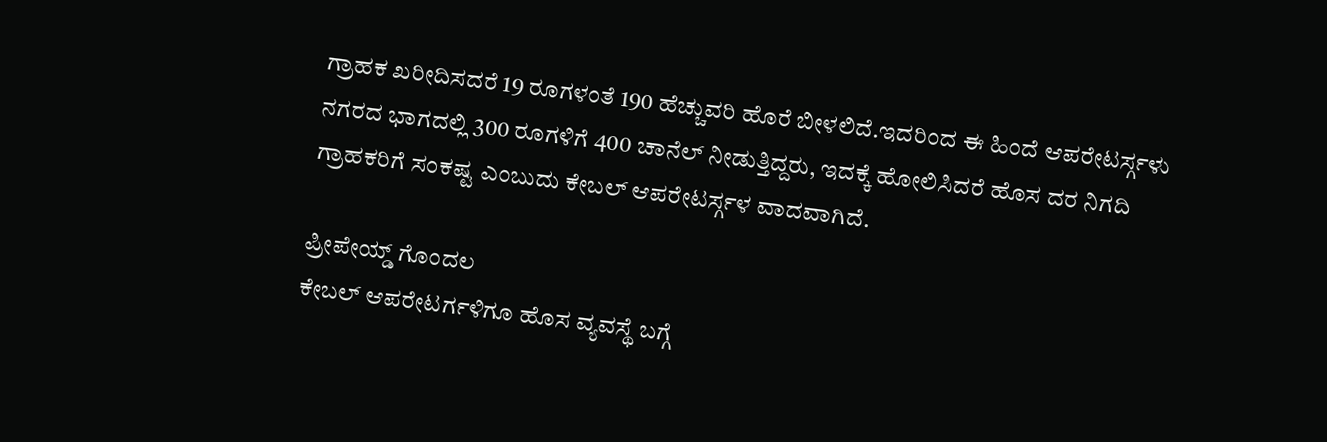ಗ್ರಾಹಕ ಖರೀದಿಸದರೆ 19 ರೂಗಳಂತೆ 190 ಹೆಚ್ಚುವರಿ ಹೊರೆ ಬೀಳಲಿದೆ.ಇದರಿಂದ ಈ ಹಿಂದೆ ಆಪರೇಟರ್ಸ್ಗಳು ನಗರದ ಭಾಗದಲ್ಲಿ 300 ರೂಗಳಿಗೆ 400 ಚಾನೆಲ್ ನೀಡುತ್ತಿದ್ದರು, ಇದಕ್ಕೆ ಹೋಲಿಸಿದರೆ ಹೊಸ ದರ ನಿಗದಿ ಗ್ರಾಹಕರಿಗೆ ಸಂಕಷ್ಟ ಎಂಬುದು ಕೇಬಲ್ ಆಪರೇಟರ್ಸ್ಗಳ ವಾದವಾಗಿದೆ.

ಪ್ರೀಪೇಯ್ಡ್ ಗೊಂದಲ
ಕೇಬಲ್ ಆಪರೇಟರ್ಗಳಿಗೂ ಹೊಸ ವ್ಯವಸ್ಥೆ ಬಗ್ಗೆ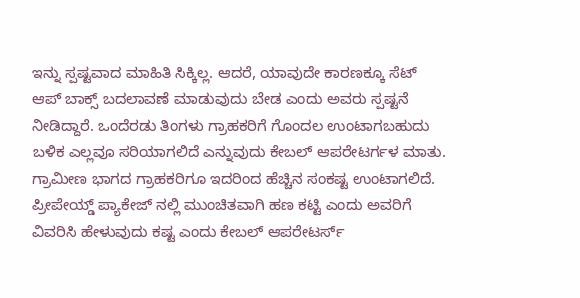ಇನ್ನು ಸ್ಪಷ್ಟವಾದ ಮಾಹಿತಿ ಸಿಕ್ಕಿಲ್ಲ. ಆದರೆ, ಯಾವುದೇ ಕಾರಣಕ್ಕೂ ಸೆಟ್ ಆಪ್ ಬಾಕ್ಸ್ ಬದಲಾವಣೆ ಮಾಡುವುದು ಬೇಡ ಎಂದು ಅವರು ಸ್ಪಷ್ಟನೆ ನೀಡಿದ್ದಾರೆ. ಒಂದೆರಡು ತಿಂಗಳು ಗ್ರಾಹಕರಿಗೆ ಗೊಂದಲ ಉಂಟಾಗಬಹುದು ಬಳಿಕ ಎಲ್ಲವೂ ಸರಿಯಾಗಲಿದೆ ಎನ್ನುವುದು ಕೇಬಲ್ ಆಪರೇಟರ್ಗಳ ಮಾತು.
ಗ್ರಾಮೀಣ ಭಾಗದ ಗ್ರಾಹಕರಿಗೂ ಇದರಿಂದ ಹೆಚ್ಚಿನ ಸಂಕಷ್ಟ ಉಂಟಾಗಲಿದೆ. ಪ್ರೀಪೇಯ್ಡ್ ಪ್ಯಾಕೇಜ್ ನಲ್ಲಿ ಮುಂಚಿತವಾಗಿ ಹಣ ಕಟ್ಟಿ ಎಂದು ಅವರಿಗೆ ವಿವರಿಸಿ ಹೇಳುವುದು ಕಷ್ಟ ಎಂದು ಕೇಬಲ್ ಆಪರೇಟರ್ಸ್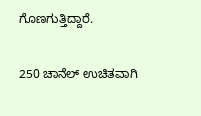ಗೊಣಗುತ್ತಿದ್ದಾರೆ.

250 ಚಾನೆಲ್ ಉಚಿತವಾಗಿ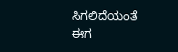ಸಿಗಲಿದೆಯಂತೆ
ಈಗ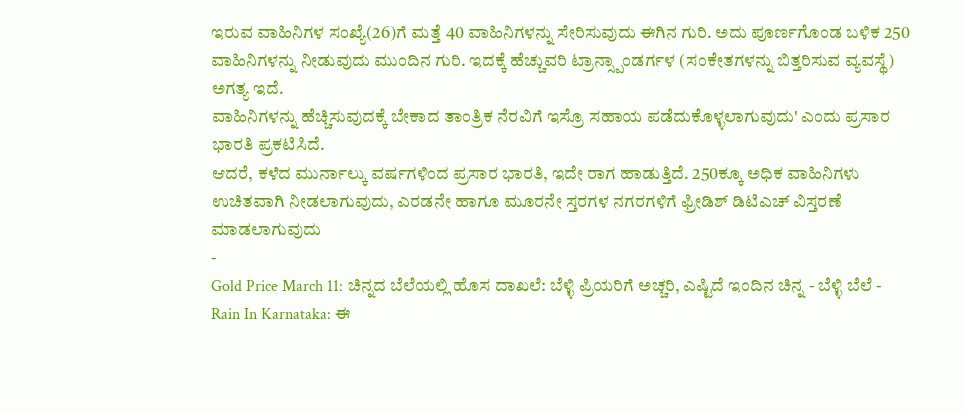ಇರುವ ವಾಹಿನಿಗಳ ಸಂಖ್ಯೆ(26)ಗೆ ಮತ್ತೆ 40 ವಾಹಿನಿಗಳನ್ನು ಸೇರಿಸುವುದು ಈಗಿನ ಗುರಿ. ಅದು ಪೂರ್ಣಗೊಂಡ ಬಳಿಕ 250 ವಾಹಿನಿಗಳನ್ನು ನೀಡುವುದು ಮುಂದಿನ ಗುರಿ. ಇದಕ್ಕೆ ಹೆಚ್ಚುವರಿ ಟ್ರಾನ್ಸ್ಪಾಂಡರ್ಗಳ (ಸಂಕೇತಗಳನ್ನು ಬಿತ್ತರಿಸುವ ವ್ಯವಸ್ಥೆ) ಅಗತ್ಯ ಇದೆ.
ವಾಹಿನಿಗಳನ್ನು ಹೆಚ್ಚಿಸುವುದಕ್ಕೆ ಬೇಕಾದ ತಾಂತ್ರಿಕ ನೆರವಿಗೆ ಇಸ್ರೊ ಸಹಾಯ ಪಡೆದುಕೊಳ್ಳಲಾಗುವುದು' ಎಂದು ಪ್ರಸಾರ ಭಾರತಿ ಪ್ರಕಟಿಸಿದೆ.
ಆದರೆ, ಕಳೆದ ಮುರ್ನಾಲ್ಕು ವರ್ಷಗಳಿಂದ ಪ್ರಸಾರ ಭಾರತಿ, ಇದೇ ರಾಗ ಹಾಡುತ್ತಿದೆ. 250ಕ್ಕೂ ಅಧಿಕ ವಾಹಿನಿಗಳು ಉಚಿತವಾಗಿ ನೀಡಲಾಗುವುದು, ಎರಡನೇ ಹಾಗೂ ಮೂರನೇ ಸ್ತರಗಳ ನಗರಗಳಿಗೆ ಫ್ರೀಡಿಶ್ ಡಿಟಿಎಚ್ ವಿಸ್ತರಣೆ ಮಾಡಲಾಗುವುದು
-
Gold Price March 11: ಚಿನ್ನದ ಬೆಲೆಯಲ್ಲಿ ಹೊಸ ದಾಖಲೆ: ಬೆಳ್ಳಿ ಪ್ರಿಯರಿಗೆ ಅಚ್ಚರಿ, ಎಷ್ಟಿದೆ ಇಂದಿನ ಚಿನ್ನ - ಬೆಳ್ಳಿ ಬೆಲೆ -
Rain In Karnataka: ಈ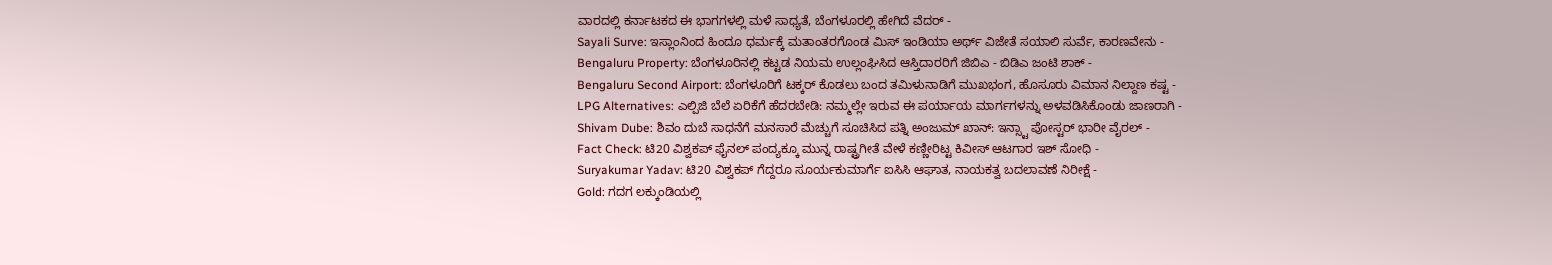ವಾರದಲ್ಲಿ ಕರ್ನಾಟಕದ ಈ ಭಾಗಗಳಲ್ಲಿ ಮಳೆ ಸಾಧ್ಯತೆ, ಬೆಂಗಳೂರಲ್ಲಿ ಹೇಗಿದೆ ವೆದರ್ -
Sayali Surve: ಇಸ್ಲಾಂನಿಂದ ಹಿಂದೂ ಧರ್ಮಕ್ಕೆ ಮತಾಂತರಗೊಂಡ ಮಿಸ್ ಇಂಡಿಯಾ ಅರ್ಥ್ ವಿಜೇತೆ ಸಯಾಲಿ ಸುರ್ವೆ, ಕಾರಣವೇನು -
Bengaluru Property: ಬೆಂಗಳೂರಿನಲ್ಲಿ ಕಟ್ಟಡ ನಿಯಮ ಉಲ್ಲಂಘಿಸಿದ ಆಸ್ತಿದಾರರಿಗೆ ಜಿಬಿಎ - ಬಿಡಿಎ ಜಂಟಿ ಶಾಕ್ -
Bengaluru Second Airport: ಬೆಂಗಳೂರಿಗೆ ಟಕ್ಕರ್ ಕೊಡಲು ಬಂದ ತಮಿಳುನಾಡಿಗೆ ಮುಖಭಂಗ, ಹೊಸೂರು ವಿಮಾನ ನಿಲ್ದಾಣ ಕಷ್ಟ -
LPG Alternatives: ಎಲ್ಪಿಜಿ ಬೆಲೆ ಏರಿಕೆಗೆ ಹೆದರಬೇಡಿ: ನಮ್ಮಲ್ಲೇ ಇರುವ ಈ ಪರ್ಯಾಯ ಮಾರ್ಗಗಳನ್ನು ಅಳವಡಿಸಿಕೊಂಡು ಜಾಣರಾಗಿ -
Shivam Dube: ಶಿವಂ ದುಬೆ ಸಾಧನೆಗೆ ಮನಸಾರೆ ಮೆಚ್ಚುಗೆ ಸೂಚಿಸಿದ ಪತ್ನಿ ಅಂಜುಮ್ ಖಾನ್: ಇನ್ಸ್ಟಾ ಪೋಸ್ಟರ್ ಭಾರೀ ವೈರಲ್ -
Fact Check: ಟಿ20 ವಿಶ್ವಕಪ್ ಫೈನಲ್ ಪಂದ್ಯಕ್ಕೂ ಮುನ್ನ ರಾಷ್ಟ್ರಗೀತೆ ವೇಳೆ ಕಣ್ಣೀರಿಟ್ಟ ಕಿವೀಸ್ ಆಟಗಾರ ಇಶ್ ಸೋಧಿ -
Suryakumar Yadav: ಟಿ20 ವಿಶ್ವಕಪ್ ಗೆದ್ದರೂ ಸೂರ್ಯಕುಮಾರ್ಗೆ ಐಸಿಸಿ ಆಘಾತ, ನಾಯಕತ್ವ ಬದಲಾವಣೆ ನಿರೀಕ್ಷೆ -
Gold: ಗದಗ ಲಕ್ಕುಂಡಿಯಲ್ಲಿ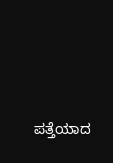ಪತ್ತೆಯಾದ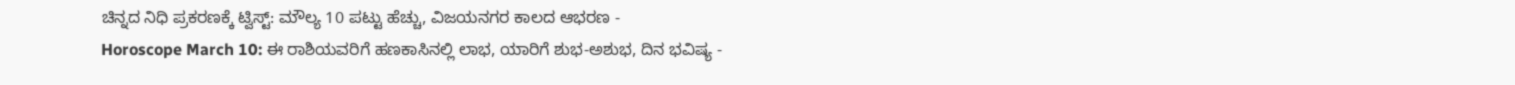ಚಿನ್ನದ ನಿಧಿ ಪ್ರಕರಣಕ್ಕೆ ಟ್ವಿಸ್ಟ್: ಮೌಲ್ಯ 10 ಪಟ್ಟು ಹೆಚ್ಚು, ವಿಜಯನಗರ ಕಾಲದ ಆಭರಣ -
Horoscope March 10: ಈ ರಾಶಿಯವರಿಗೆ ಹಣಕಾಸಿನಲ್ಲಿ ಲಾಭ, ಯಾರಿಗೆ ಶುಭ-ಅಶುಭ, ದಿನ ಭವಿಷ್ಯ -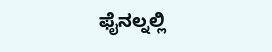ಫೈನಲ್ನಲ್ಲಿ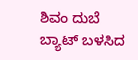ಶಿವಂ ದುಬೆ ಬ್ಯಾಟ್ ಬಳಸಿದ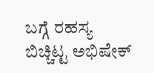ಬಗ್ಗೆ ರಹಸ್ಯ ಬಿಚ್ಚಿಟ್ಟ ಅಭಿಷೇಕ್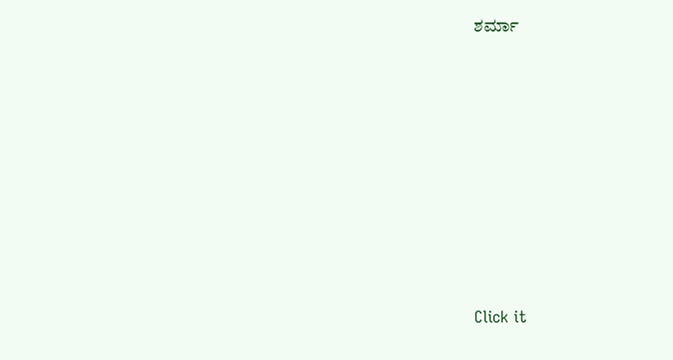ಶರ್ಮಾ












Click it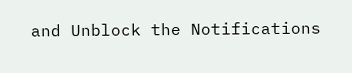and Unblock the Notifications